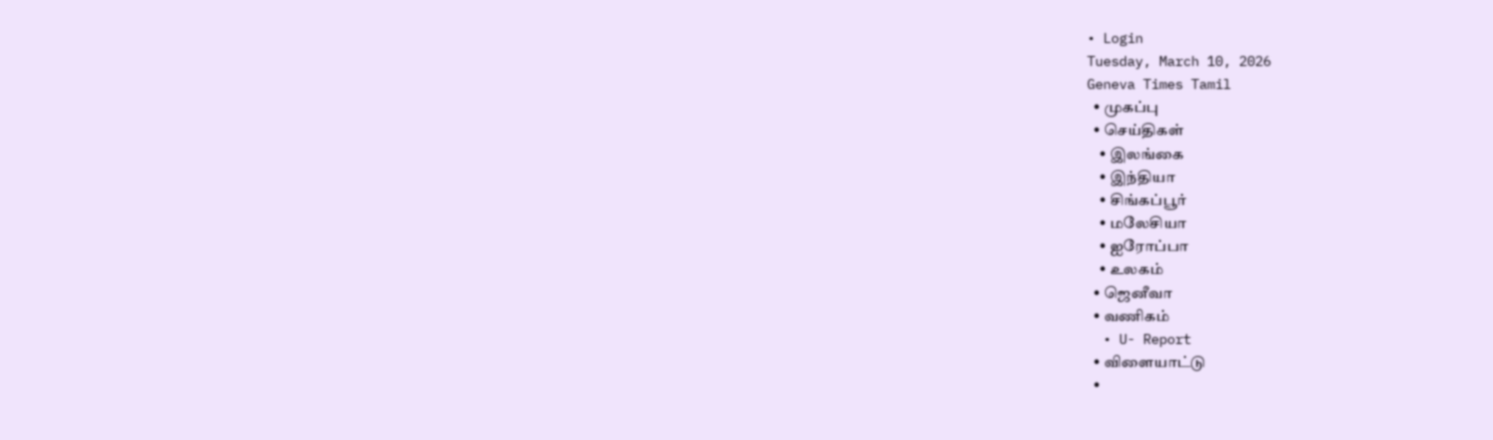• Login
Tuesday, March 10, 2026
Geneva Times Tamil
  • முகப்பு
  • செய்திகள்
    • இலங்கை
    • இந்தியா
    • சிங்கப்பூர்
    • மலேசியா
    • ஐரோப்பா
    • உலகம்
  • ஜெனீவா
  • வணிகம்
  • U- Report
  • விளையாட்டு
  •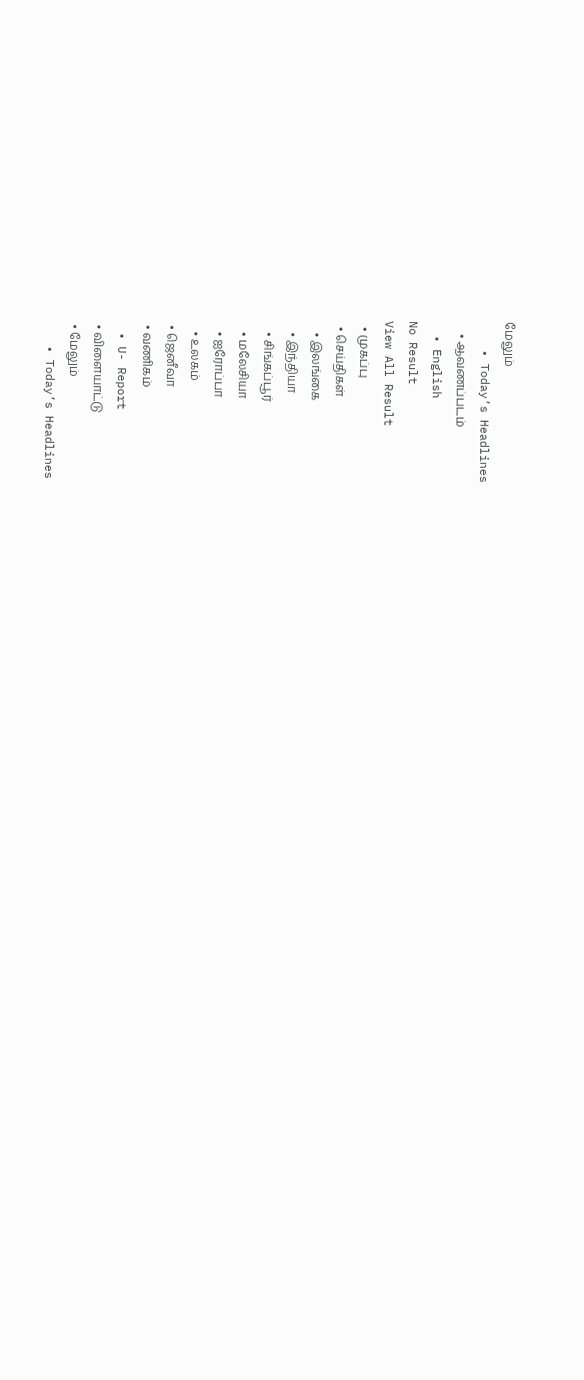மேலும்
    • Today’s Headlines
    • ஆவணப்படம்
  • English
No Result
View All Result
  • முகப்பு
  • செய்திகள்
    • இலங்கை
    • இந்தியா
    • சிங்கப்பூர்
    • மலேசியா
    • ஐரோப்பா
    • உலகம்
  • ஜெனீவா
  • வணிகம்
  • U- Report
  • விளையாட்டு
  • மேலும்
    • Today’s Headlines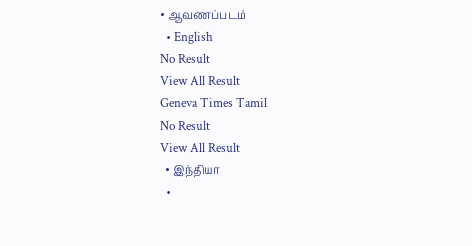• ஆவணப்படம்
  • English
No Result
View All Result
Geneva Times Tamil
No Result
View All Result
  • இந்தியா
  •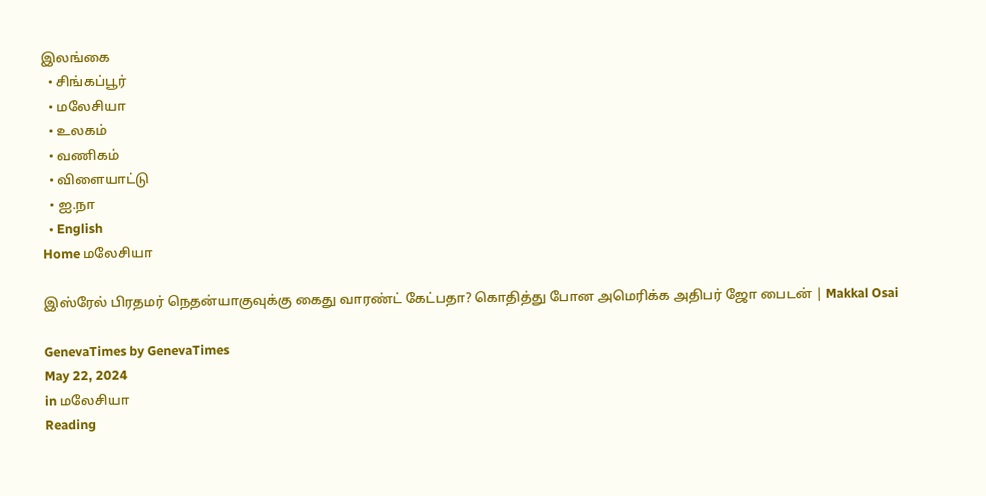இலங்கை
  • சிங்கப்பூர்
  • மலேசியா
  • உலகம்
  • வணிகம்
  • விளையாட்டு
  • ஐ.நா
  • English
Home மலேசியா

இஸ்ரேல் பிரதமர் நெதன்யாகுவுக்கு கைது வாரண்ட் கேட்பதா? கொதித்து போன அமெரிக்க அதிபர் ஜோ பைடன் | Makkal Osai

GenevaTimes by GenevaTimes
May 22, 2024
in மலேசியா
Reading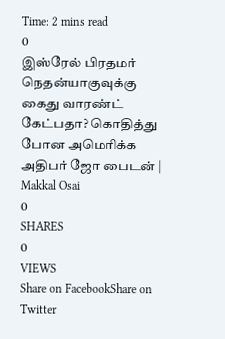Time: 2 mins read
0
இஸ்ரேல் பிரதமர் நெதன்யாகுவுக்கு கைது வாரண்ட் கேட்பதா? கொதித்து போன அமெரிக்க அதிபர் ஜோ பைடன் | Makkal Osai
0
SHARES
0
VIEWS
Share on FacebookShare on Twitter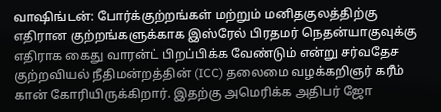வாஷிங்டன்: போர்க்குற்றங்கள் மற்றும் மனிதகுலத்திற்கு எதிரான குற்றங்களுக்காக இஸ்ரேல் பிரதமர் நெதன்யாகுவுக்கு எதிராக கைது வாரன்ட் பிறப்பிக்க வேண்டும் என்று சர்வதேச குற்றவியல் நீதிமன்றத்தின் (ICC) தலைமை வழக்கறிஞர் கரீம் கான் கோரியிருக்கிறார். இதற்கு அமெரிக்க அதிபர் ஜோ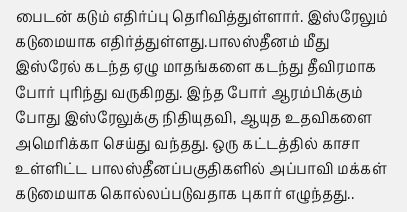பைடன் கடும் எதிர்ப்பு தெரிவித்துள்ளார். இஸ்ரேலும் கடுமையாக எதிர்த்துள்ளது.பாலஸ்தீனம் மீது இஸ்ரேல் கடந்த ஏழு மாதங்களை கடந்து தீவிரமாக போர் புரிந்து வருகிறது. இந்த போர் ஆரம்பிக்கும் போது இஸ்ரேலுக்கு நிதியுதவி, ஆயுத உதவிகளை அமெரிக்கா செய்து வந்தது. ஒரு கட்டத்தில் காசா உள்ளிட்ட பாலஸ்தீனப்பகுதிகளில் அப்பாவி மக்கள் கடுமையாக கொல்லப்படுவதாக புகார் எழுந்தது..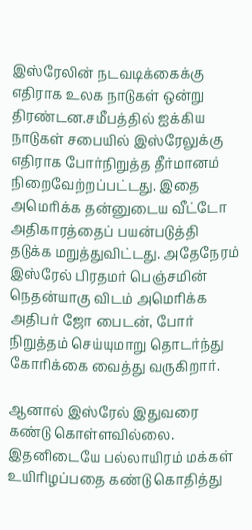இஸ்ரேலின் நடவடிக்கைக்கு எதிராக உலக நாடுகள் ஒன்று திரண்டன.சமீபத்தில் ஐக்கிய நாடுகள் சபையில் இஸ்ரேலுக்கு எதிராக போர்நிறுத்த தீர்மானம் நிறைவேற்றப்பட்டது. இதை அமெரிக்க தன்னுடைய வீட்டோ அதிகாரத்தைப் பயன்படுத்தி தடுக்க மறுத்துவிட்டது. அதேநேரம் இஸ்ரேல் பிரதமர் பெஞ்சமின் நெதன்யாகு விடம் அமெரிக்க அதிபர் ஜோ பைடன், போர் நிறுத்தம் செய்யுமாறு தொடர்ந்து கோரிக்கை வைத்து வருகிறார்.

ஆனால் இஸ்ரேல் இதுவரை கண்டு கொள்ளவில்லை. இதனிடையே பல்லாயிரம் மக்கள் உயிரிழப்பதை கண்டு கொதித்து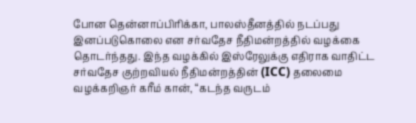போன தென்னாப்பிரிக்கா, பாலஸ்தீனத்தில் நடப்பது இனப்படுகொலை என சர்வதேச நீதிமன்றத்தில் வழக்கை தொடர்ந்தது. இந்த வழக்கில் இஸ்ரேலுக்கு எதிராக வாதிட்ட சர்வதேச குற்றவியல் நீதிமன்றத்தின் (ICC) தலைமை வழக்கறிஞர் கரீம் கான், “கடந்த வருடம்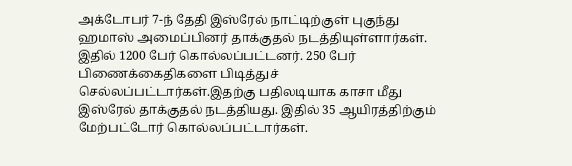அக்டோபர் 7-ந் தேதி இஸ்ரேல் நாட்டிற்குள் புகுந்து ஹமாஸ் அமைப்பினர் தாக்குதல் நடத்தியுள்ளார்கள். இதில் 1200 பேர் கொல்லப்பட்டனர். 250 பேர் பிணைக்கைதிகளை பிடித்துச் செல்லப்பட்டார்கள்.இதற்கு பதிலடியாக காசா மீது இஸ்ரேல் தாக்குதல் நடத்தியது. இதில் 35 ஆயிரத்திற்கும் மேற்பட்டோர் கொல்லப்பட்டார்கள்.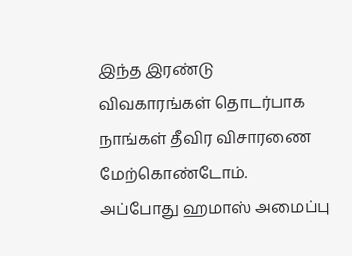இந்த இரண்டு விவகாரங்கள் தொடர்பாக நாங்கள் தீவிர விசாரணை மேற்கொண்டோம். அப்போது ஹமாஸ் அமைப்பு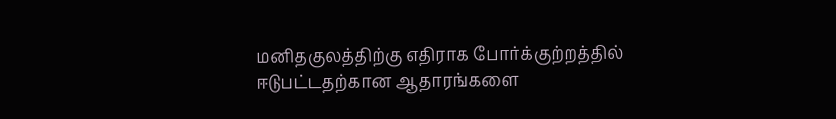மனிதகுலத்திற்கு எதிராக போர்க்குற்றத்தில் ஈடுபட்டதற்கான ஆதாரங்களை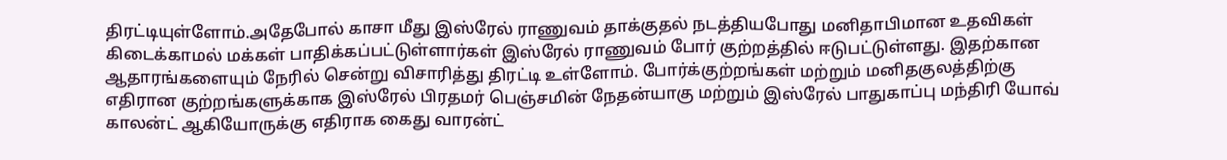திரட்டியுள்ளோம்.அதேபோல் காசா மீது இஸ்ரேல் ராணுவம் தாக்குதல் நடத்தியபோது மனிதாபிமான உதவிகள் கிடைக்காமல் மக்கள் பாதிக்கப்பட்டுள்ளார்கள் இஸ்ரேல் ராணுவம் போர் குற்றத்தில் ஈடுபட்டுள்ளது. இதற்கான ஆதாரங்களையும் நேரில் சென்று விசாரித்து திரட்டி உள்ளோம். போர்க்குற்றங்கள் மற்றும் மனிதகுலத்திற்கு எதிரான குற்றங்களுக்காக இஸ்ரேல் பிரதமர் பெஞ்சமின் நேதன்யாகு மற்றும் இஸ்ரேல் பாதுகாப்பு மந்திரி யோவ் காலன்ட் ஆகியோருக்கு எதிராக கைது வாரன்ட்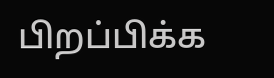பிறப்பிக்க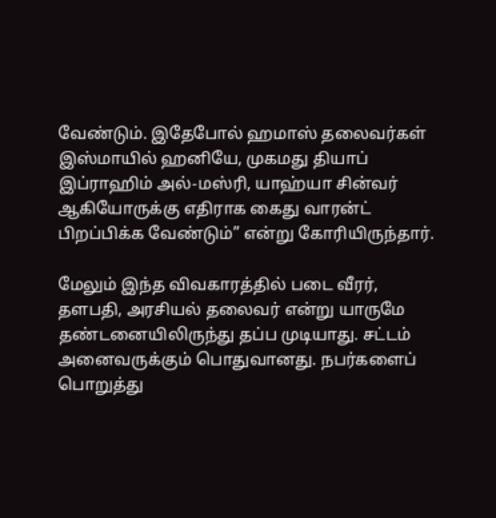வேண்டும். இதேபோல் ஹமாஸ் தலைவர்கள் இஸ்மாயில் ஹனியே, முகமது தியாப் இப்ராஹிம் அல்-மஸ்ரி, யாஹ்யா சின்வர் ஆகியோருக்கு எதிராக கைது வாரன்ட் பிறப்பிக்க வேண்டும்” என்று கோரியிருந்தார்.

மேலும் இந்த விவகாரத்தில் படை வீரர், தளபதி, அரசியல் தலைவர் என்று யாருமே தண்டனையிலிருந்து தப்ப முடியாது. சட்டம் அனைவருக்கும் பொதுவானது. நபர்களைப் பொறுத்து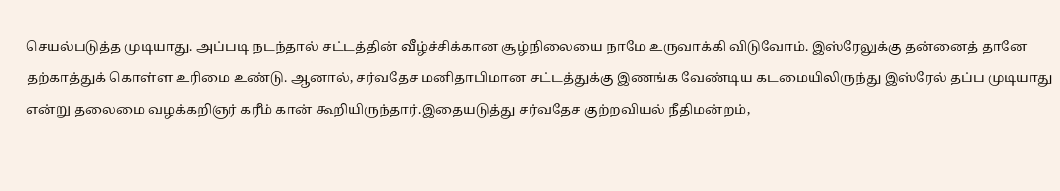செயல்படுத்த முடியாது. அப்படி நடந்தால் சட்டத்தின் வீழ்ச்சிக்கான சூழ்நிலையை நாமே உருவாக்கி விடுவோம். இஸ்ரேலுக்கு தன்னைத் தானே தற்காத்துக் கொள்ள உரிமை உண்டு. ஆனால், சர்வதேச மனிதாபிமான சட்டத்துக்கு இணங்க வேண்டிய கடமையிலிருந்து இஸ்ரேல் தப்ப முடியாது என்று தலைமை வழக்கறிஞர் கரீம் கான் கூறியிருந்தார்.இதையடுத்து சர்வதேச குற்றவியல் நீதிமன்றம்,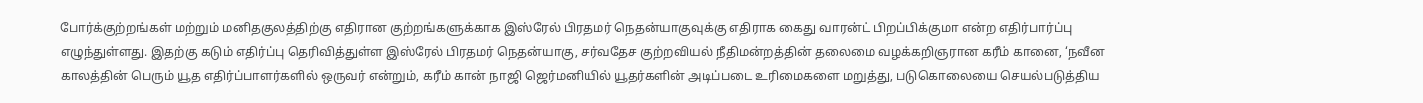போர்க்குற்றங்கள் மற்றும் மனிதகுலத்திற்கு எதிரான குற்றங்களுக்காக இஸ்ரேல் பிரதமர் நெதன்யாகுவுக்கு எதிராக கைது வாரன்ட் பிறப்பிக்குமா என்ற எதிர்பார்ப்பு எழுந்துள்ளது. இதற்கு கடும் எதிர்ப்பு தெரிவித்துள்ள இஸ்ரேல் பிரதமர் நெதன்யாகு, சர்வதேச குற்றவியல் நீதிமன்றத்தின் தலைமை வழக்கறிஞரான கரீம் கானை, ‘நவீன காலத்தின் பெரும் யூத எதிர்ப்பாளர்களில் ஒருவர் என்றும், கரீம் கான் நாஜி ஜெர்மனியில் யூதர்களின் அடிப்படை உரிமைகளை மறுத்து, படுகொலையை செயல்படுத்திய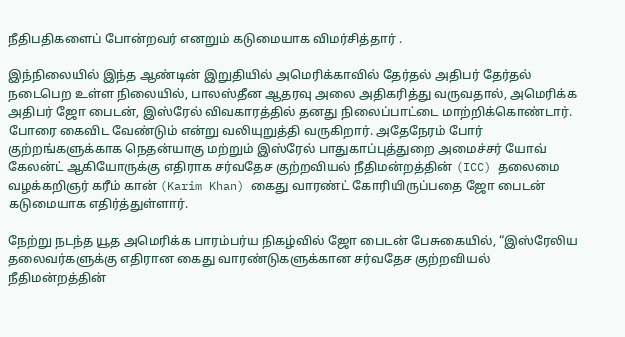நீதிபதிகளைப் போன்றவர் எனறும் கடுமையாக விமர்சித்தார் .

இந்நிலையில் இந்த ஆண்டின் இறுதியில் அமெரிக்காவில் தேர்தல் அதிபர் தேர்தல் நடைபெற உள்ள நிலையில், பாலஸ்தீன ஆதரவு அலை அதிகரித்து வருவதால், அமெரிக்க அதிபர் ஜோ பைடன், இஸ்ரேல் விவகாரத்தில் தனது நிலைப்பாட்டை மாற்றிக்கொண்டார். போரை கைவிட வேண்டும் என்று வலியுறுத்தி வருகிறார். அதேநேரம் போர் குற்றங்களுக்காக நெதன்யாகு மற்றும் இஸ்ரேல் பாதுகாப்புத்துறை அமைச்சர் யோவ் கேலன்ட் ஆகியோருக்கு எதிராக சர்வதேச குற்றவியல் நீதிமன்றத்தின் (ICC) தலைமை வழக்கறிஞர் கரீம் கான் (Karim Khan) கைது வாரண்ட் கோரியிருப்பதை ஜோ பைடன் கடுமையாக எதிர்த்துள்ளார்.

நேற்று நடந்த யூத அமெரிக்க பாரம்பர்ய நிகழ்வில் ஜோ பைடன் பேசுகையில், “இஸ்ரேலிய தலைவர்களுக்கு எதிரான கைது வாரண்டுகளுக்கான சர்வதேச குற்றவியல் நீதிமன்றத்தின்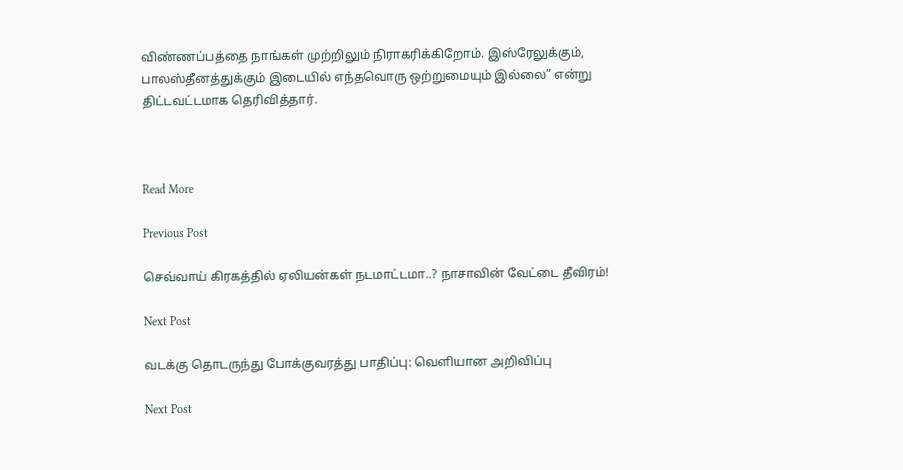விண்ணப்பத்தை நாங்கள் முற்றிலும் நிராகரிக்கிறோம். இஸ்ரேலுக்கும், பாலஸ்தீனத்துக்கும் இடையில் எந்தவொரு ஒற்றுமையும் இல்லை” என்று திட்டவட்டமாக தெரிவித்தார்.



Read More

Previous Post

செவ்வாய் கிரகத்தில் ஏலியன்கள் நடமாட்டமா..? நாசாவின் வேட்டை தீவிரம்!

Next Post

வடக்கு தொடருந்து போக்குவரத்து பாதிப்பு: வெளியான அறிவிப்பு

Next Post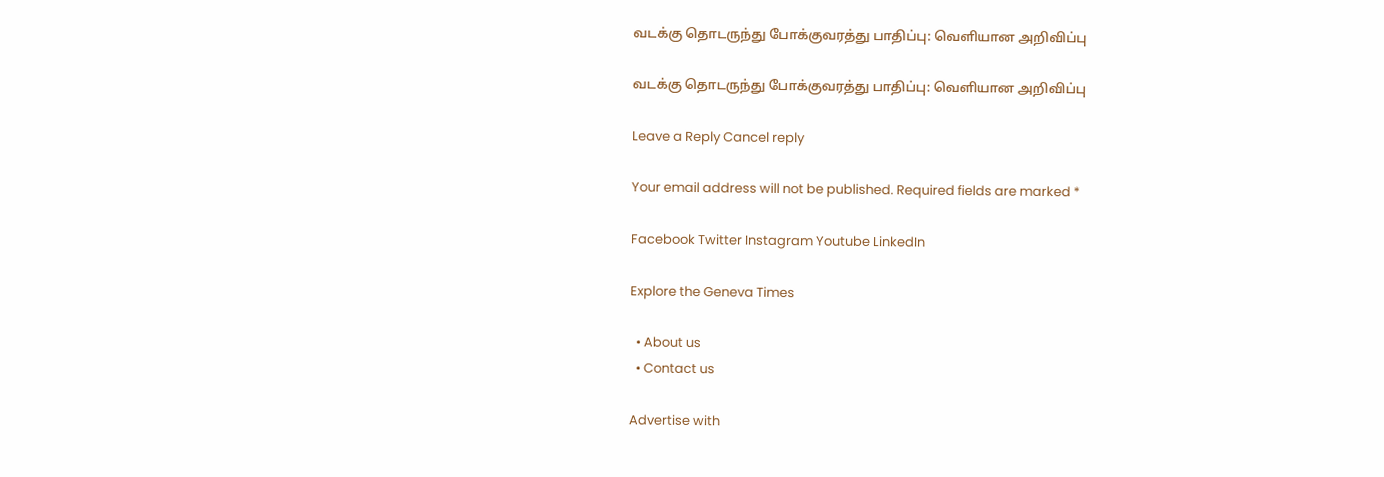வடக்கு தொடருந்து போக்குவரத்து பாதிப்பு: வெளியான அறிவிப்பு

வடக்கு தொடருந்து போக்குவரத்து பாதிப்பு: வெளியான அறிவிப்பு

Leave a Reply Cancel reply

Your email address will not be published. Required fields are marked *

Facebook Twitter Instagram Youtube LinkedIn

Explore the Geneva Times

  • About us
  • Contact us

Advertise with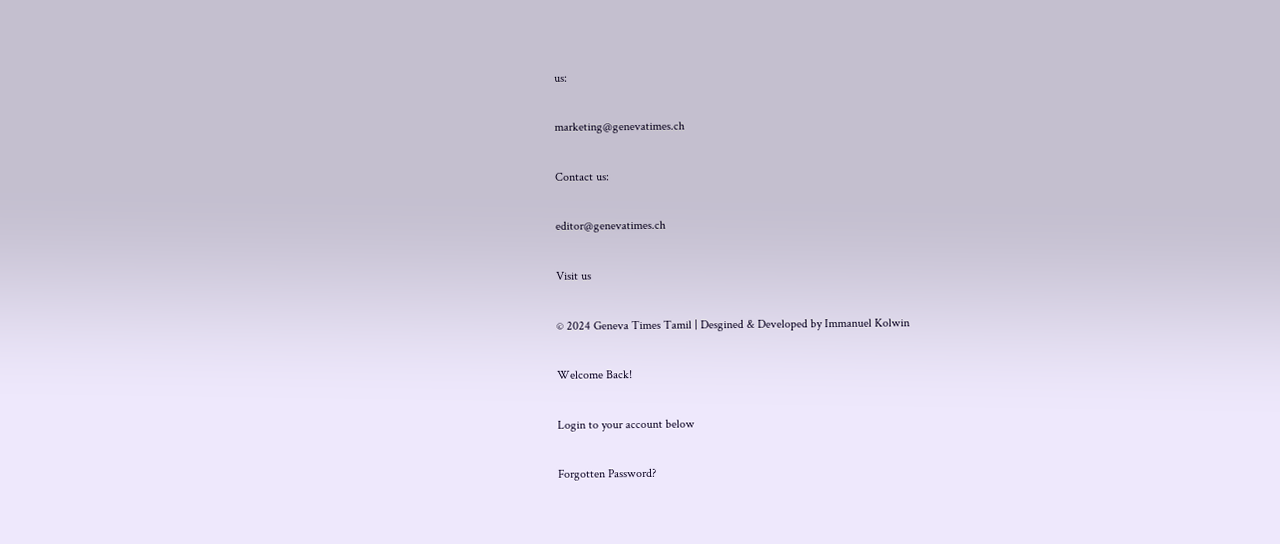us:

marketing@genevatimes.ch

Contact us:

editor@genevatimes.ch

Visit us

© 2024 Geneva Times Tamil | Desgined & Developed by Immanuel Kolwin

Welcome Back!

Login to your account below

Forgotten Password?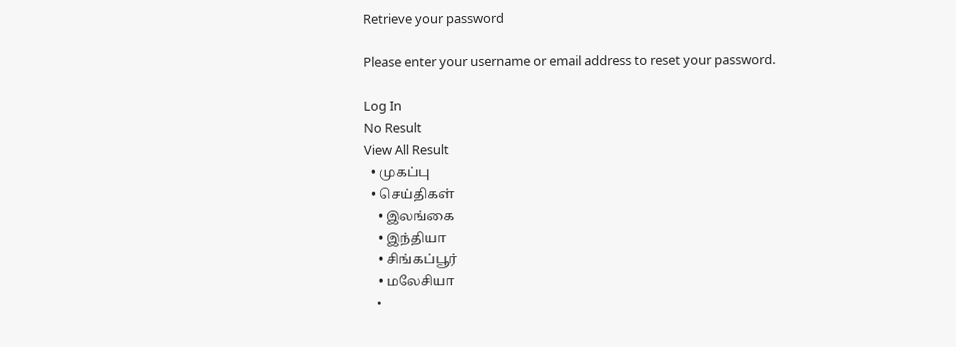Retrieve your password

Please enter your username or email address to reset your password.

Log In
No Result
View All Result
  • முகப்பு
  • செய்திகள்
    • இலங்கை
    • இந்தியா
    • சிங்கப்பூர்
    • மலேசியா
    •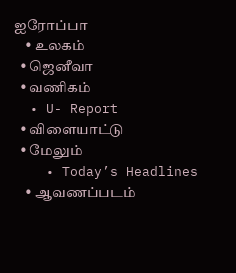ஐரோப்பா
    • உலகம்
  • ஜெனீவா
  • வணிகம்
  • U- Report
  • விளையாட்டு
  • மேலும்
    • Today’s Headlines
    • ஆவணப்படம்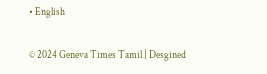• English

© 2024 Geneva Times Tamil | Desgined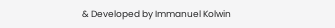& Developed by Immanuel Kolwin